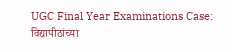UGC Final Year Examinations Case: विद्यापीठांच्या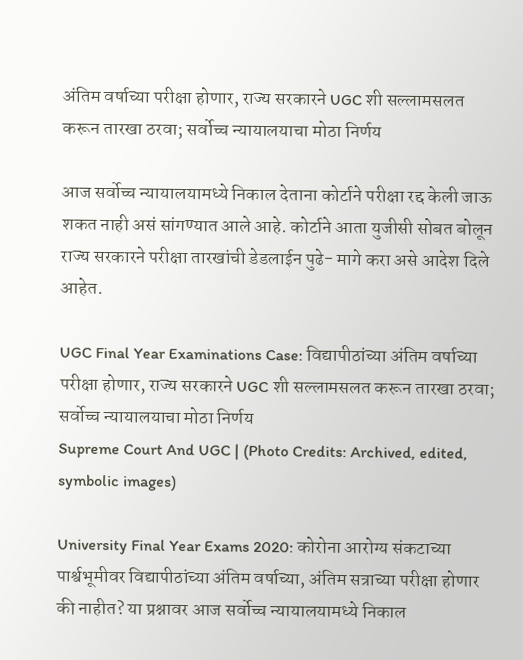अंतिम वर्षाच्या परीक्षा होणार, राज्य सरकारने UGC शी सल्लामसलत करून तारखा ठरवा; सर्वोच्च न्यायालयाचा मोठा निर्णय

आज सर्वोच्च न्यायालयामध्ये निकाल देताना कोर्टाने परीक्षा रद्द केली जाऊ शकत नाही असं सांगण्यात आले आहे. कोर्टाने आता युजीसी सोबत बोलून राज्य सरकारने परीक्षा तारखांची डेडलाईन पुढे- मागे करा असे आदेश दिले आहेत.

UGC Final Year Examinations Case: विद्यापीठांच्या अंतिम वर्षाच्या परीक्षा होणार, राज्य सरकारने UGC शी सल्लामसलत करून तारखा ठरवा; सर्वोच्च न्यायालयाचा मोठा निर्णय
Supreme Court And UGC | (Photo Credits: Archived, edited, symbolic images)

University Final Year Exams 2020: कोरोना आरोग्य संकटाच्या पार्श्वभूमीवर विद्यापीठांच्या अंतिम वर्षाच्या, अंतिम सत्राच्या परीक्षा होणार की नाहीत? या प्रश्नावर आज सर्वोच्च न्यायालयामध्ये निकाल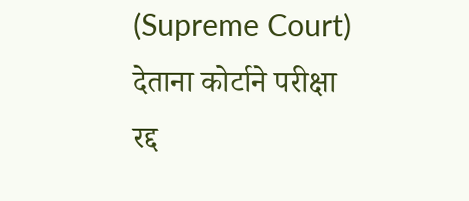(Supreme Court) देताना कोर्टाने परीक्षा रद्द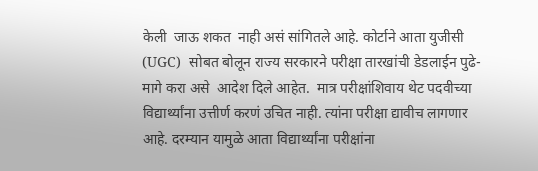केली  जाऊ शकत  नाही असं सांगितले आहे. कोर्टाने आता युजीसी (UGC)  सोबत बोलून राज्य सरकारने परीक्षा तारखांची डेडलाईन पुढे- मागे करा असे  आदेश दिले आहेत.  मात्र परीक्षांशिवाय थेट पदवीच्या विद्यार्थ्यांना उत्तीर्ण करणं उचित नाही. त्यांना परीक्षा द्यावीच लागणार आहे. दरम्यान यामुळे आता विद्यार्थ्यांना परीक्षांना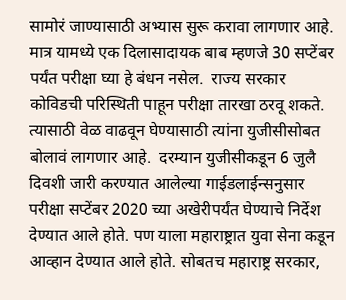सामोरं जाण्यासाठी अभ्यास सुरू करावा लागणार आहे.  मात्र यामध्ये एक दिलासादायक बाब म्हणजे 30 सप्टेंबर पर्यंत परीक्षा घ्या हे बंधन नसेल.  राज्य सरकार कोविडची परिस्थिती पाहून परीक्षा तारखा ठरवू शकते. त्यासाठी वेळ वाढवून घेण्यासाठी त्यांना युजीसीसोबत बोलावं लागणार आहे.  दरम्यान युजीसीकडून 6 जुलै दिवशी जारी करण्यात आलेल्या गाईडलाईन्सनुसार परीक्षा सप्टेंबर 2020 च्या अखेरीपर्यंत घेण्याचे निर्देश देण्यात आले होते. पण याला महाराष्ट्रात युवा सेना कडून आव्हान देण्यात आले होते. सोबतच महाराष्ट्र सरकार,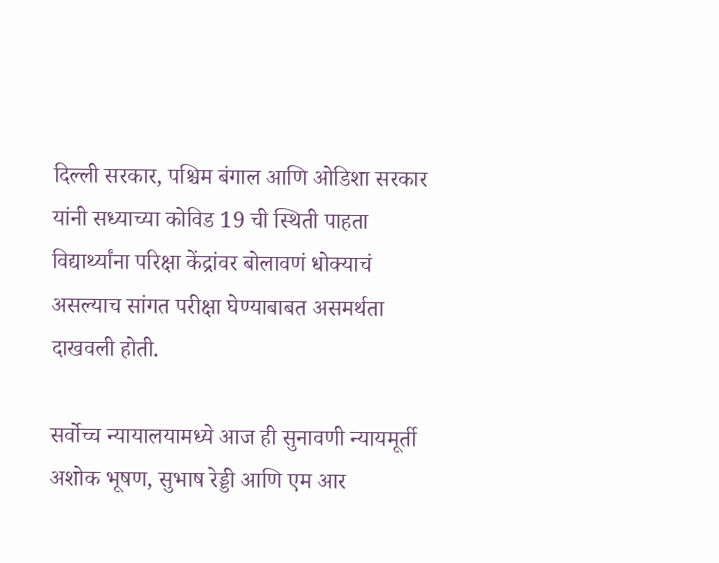दिल्ली सरकार, पश्चिम बंगाल आणि ओडिशा सरकार यांनी सध्याच्या कोविड 19 ची स्थिती पाहता विद्यार्थ्यांना परिक्षा केंद्रांवर बोलावणं धोक्याचं असल्याच सांगत परीक्षा घेण्याबाबत असमर्थता दाखवली होती.

सर्वोच्च न्यायालयामध्ये आज ही सुनावणी न्यायमूर्ती अशोक भूषण, सुभाष रेड्डी आणि एम आर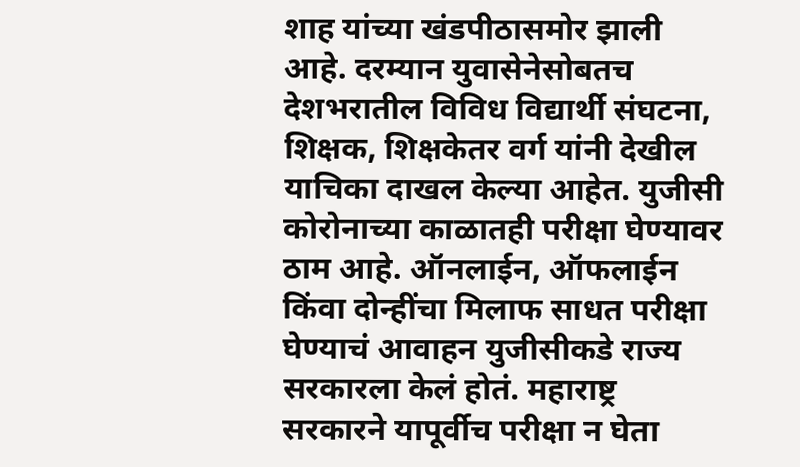शाह यांच्या खंडपीठासमोर झाली आहे. दरम्यान युवासेनेसोबतच देशभरातील विविध विद्यार्थी संघटना, शिक्षक, शिक्षकेतर वर्ग यांनी देखील याचिका दाखल केल्या आहेत. युजीसी कोरोनाच्या काळातही परीक्षा घेण्यावर ठाम आहे. ऑनलाईन, ऑफलाईन किंवा दोन्हींचा मिलाफ साधत परीक्षा घेण्याचं आवाहन युजीसीकडे राज्य सरकारला केलं होतं. महाराष्ट्र सरकारने यापूर्वीच परीक्षा न घेता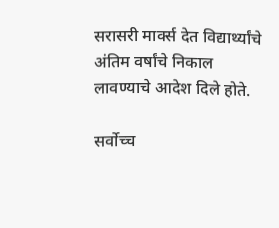सरासरी मार्क्स देत विद्यार्थ्यांचे अंतिम वर्षांचे निकाल लावण्याचे आदेश दिले होते.

सर्वोच्च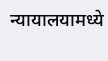न्यायालयामध्ये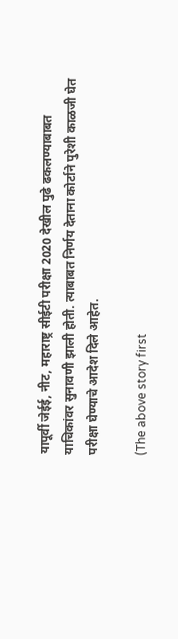यापूर्वी जेईई, नीट, महाराष्ट्र सीईटी परीक्षा 2020 देखील पुढे ढकलण्याबाबत याचिकांवर सुनावणी झाली होती. त्याबाबत निर्णय देताना कोर्टाने पुरेशी काळजी घेत परीक्षा घेण्याचे आदेश दिले आहेत.

(The above story first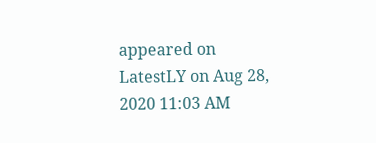appeared on LatestLY on Aug 28, 2020 11:03 AM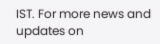IST. For more news and updates on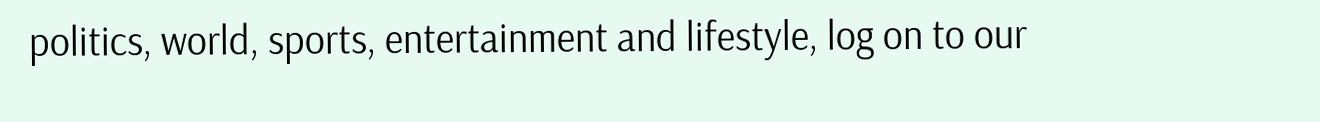politics, world, sports, entertainment and lifestyle, log on to our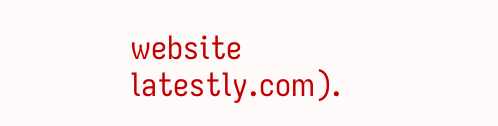website latestly.com).